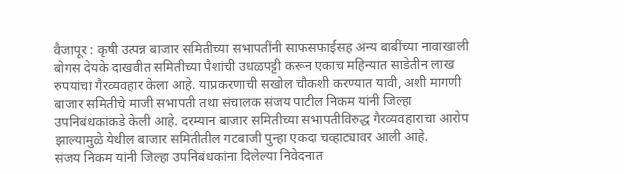वैजापूर : कृषी उत्पन्न बाजार समितीच्या सभापतींनी साफसफाईसह अन्य बाबींच्या नावाखाली बोगस देयके दाखवीत समितीच्या पैशांची उधळपट्टी करून एकाच महिन्यात साडेतीन लाख रुपयांचा गैरव्यवहार केला आहे. याप्रकरणाची सखोल चौकशी करण्यात यावी, अशी मागणी बाजार समितीचे माजी सभापती तथा संचालक संजय पाटील निकम यांनी जिल्हा उपनिबंधकांकडे केली आहे. दरम्यान बाजार समितीच्या सभापतीविरुद्ध गैरव्यवहाराचा आरोप झाल्यामुळे येथील बाजार समितीतील गटबाजी पुन्हा एकदा चव्हाट्यावर आली आहे.
संजय निकम यांनी जिल्हा उपनिबंधकांना दिलेल्या निवेदनात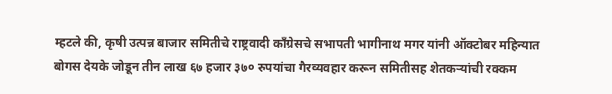म्हटले की, कृषी उत्पन्न बाजार समितीचे राष्ट्रवादी काँग्रेसचे सभापती भागीनाथ मगर यांनी ऑक्टोबर महिन्यात बोगस देयके जोडून तीन लाख ६७ हजार ३७० रुपयांचा गैरव्यवहार करून समितीसह शेतकऱ्यांची रक्कम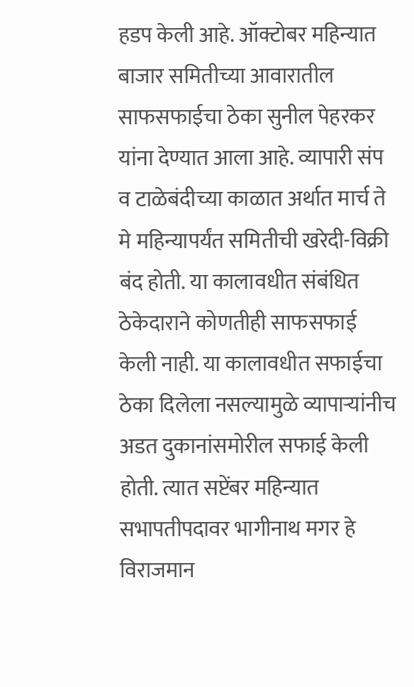हडप केली आहे. ऑक्टोबर महिन्यात बाजार समितीच्या आवारातील साफसफाईचा ठेका सुनील पेहरकर यांना देण्यात आला आहे. व्यापारी संप व टाळेबंदीच्या काळात अर्थात मार्च ते मे महिन्यापर्यंत समितीची खरेदी-विक्री बंद होती. या कालावधीत संबंधित ठेकेदाराने कोणतीही साफसफाई केली नाही. या कालावधीत सफाईचा ठेका दिलेला नसल्यामुळे व्यापाऱ्यांनीच अडत दुकानांसमोरील सफाई केली होती. त्यात सप्टेंबर महिन्यात सभापतीपदावर भागीनाथ मगर हे विराजमान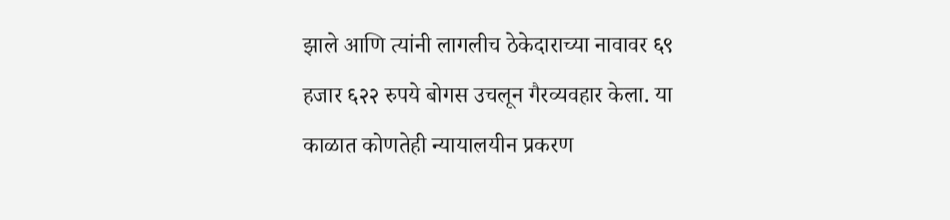झाले आणि त्यांनी लागलीच ठेकेदाराच्या नावावर ६९ हजार ६२२ रुपये बोगस उचलून गैरव्यवहार केला. या काळात कोणतेही न्यायालयीन प्रकरण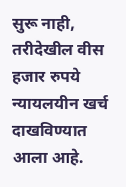सुरू नाही, तरीदेखील वीस हजार रुपये न्यायलयीन खर्च दाखविण्यात आला आहे.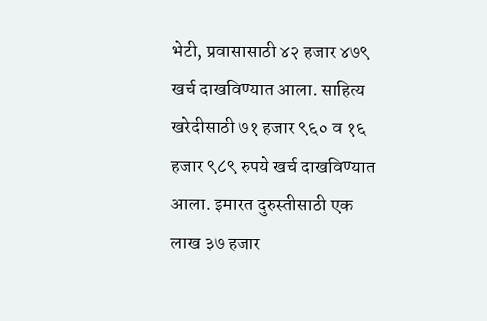भेटी, प्रवासासाठी ४२ हजार ४७९ खर्च दाखविण्यात आला. साहित्य खरेदीसाठी ७१ हजार ९६० व १६ हजार ९८९ रुपये खर्च दाखविण्यात आला. इमारत दुरुस्तीसाठी एक लाख ३७ हजार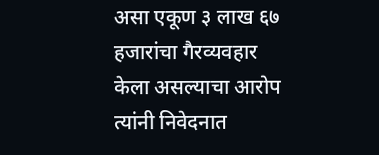असा एकूण ३ लाख ६७ हजारांचा गैरव्यवहार केला असल्याचा आरोप त्यांनी निवेदनात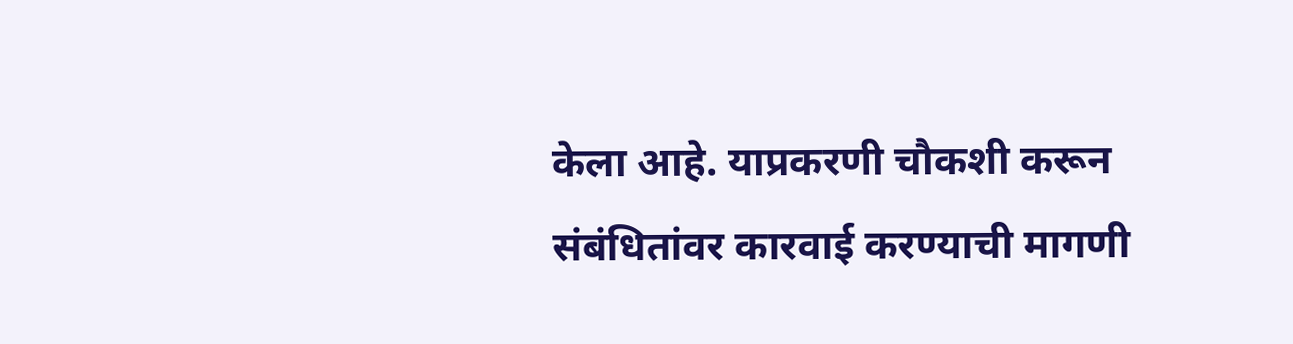केला आहे. याप्रकरणी चौकशी करून संबंधितांवर कारवाई करण्याची मागणी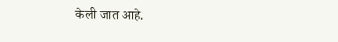केली जात आहे.